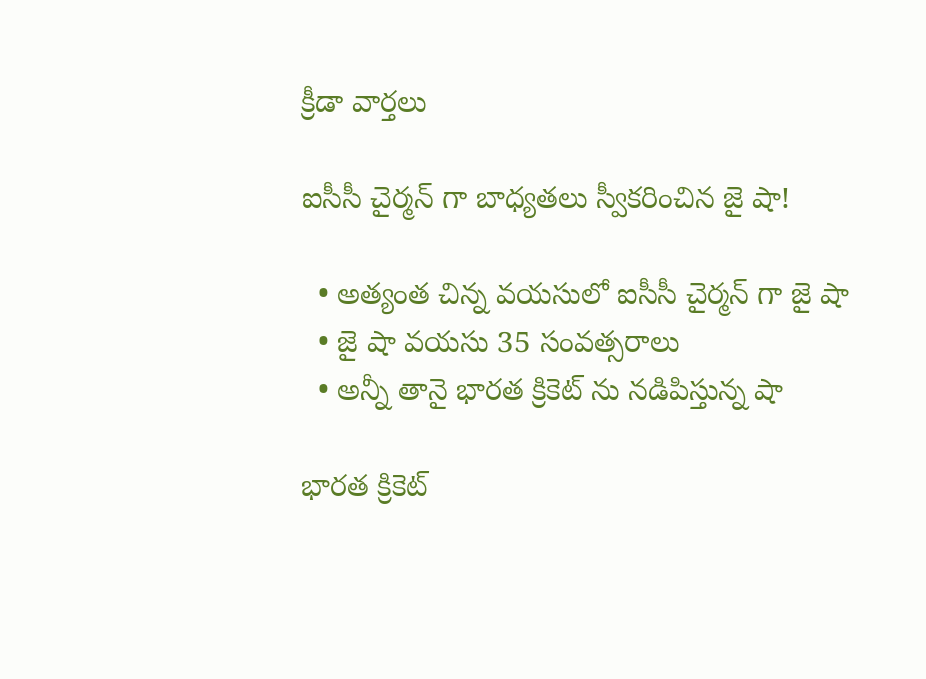క్రీడా వార్తలు

ఐసీసీ చైర్మన్ గా బాధ్యతలు స్వీకరించిన జై షా!

  • అత్యంత చిన్న వయసులో ఐసీసీ చైర్మన్ గా జై షా
  • జై షా వయసు 35 సంవత్సరాలు
  • అన్నీ తానై భారత క్రికెట్ ను నడిపిస్తున్న షా

భారత క్రికెట్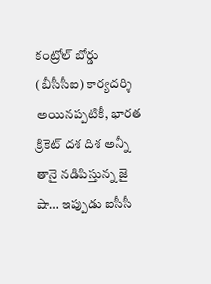కంట్రోల్ బోర్డు (బీసీసీఐ) కార్యదర్శి అయినప్పటికీ, భారత క్రికెట్ దశ దిశ అన్నీ తానై నడిపిస్తున్న జై షా… ఇప్పుడు ఐసీసీ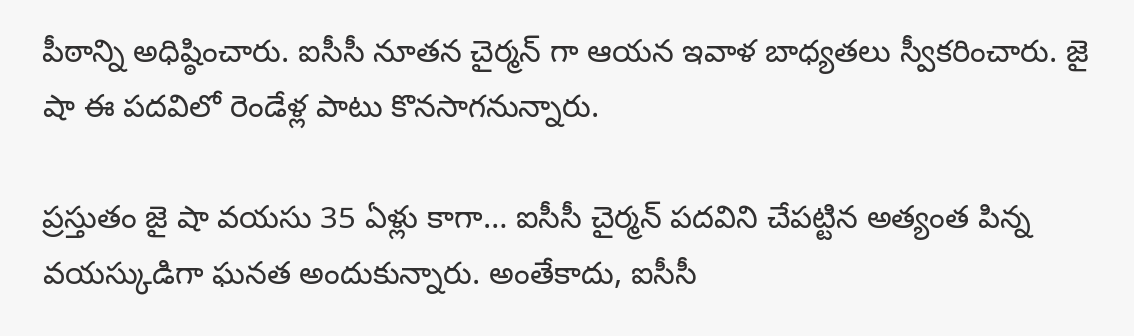పీఠాన్ని అధిష్ఠించారు. ఐసీసీ నూతన చైర్మన్ గా ఆయన ఇవాళ బాధ్యతలు స్వీకరించారు. జై షా ఈ పదవిలో రెండేళ్ల పాటు కొనసాగనున్నారు.

ప్రస్తుతం జై షా వయసు 35 ఏళ్లు కాగా… ఐసీసీ చైర్మన్ పదవిని చేపట్టిన అత్యంత పిన్న వయస్కుడిగా ఘనత అందుకున్నారు. అంతేకాదు, ఐసీసీ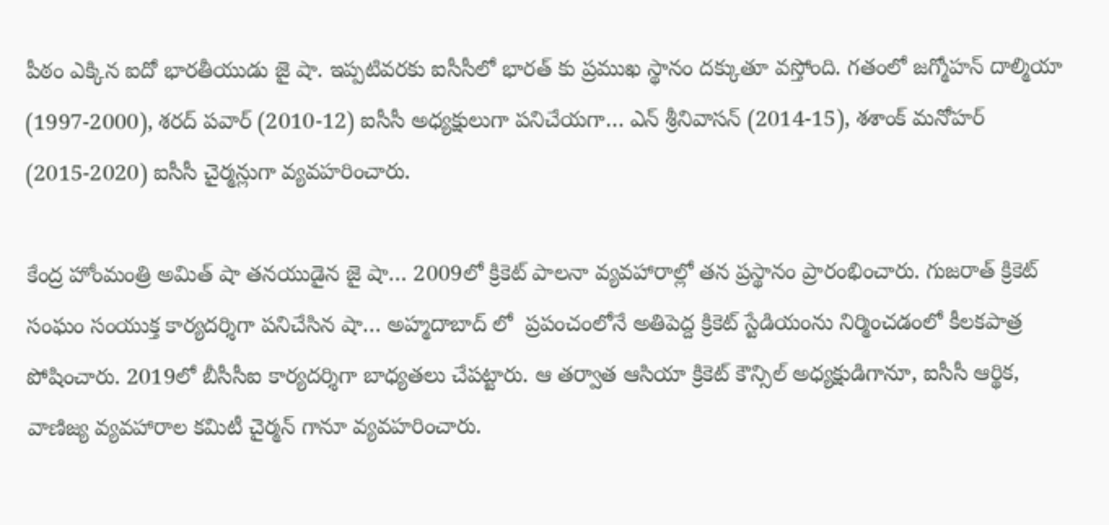పీఠం ఎక్కిన ఐదో భారతీయుడు జై షా. ఇప్పటివరకు ఐసీసీలో భారత్ కు ప్రముఖ స్థానం దక్కుతూ వస్తోంది. గతంలో జగ్మోహన్ దాల్మియా (1997-2000), శరద్ పవార్ (2010-12) ఐసీసీ అధ్యక్షులుగా పనిచేయగా… ఎన్ శ్రీనివాసన్ (2014-15), శశాంక్ మనోహర్ (2015-2020) ఐసీసీ చైర్మన్లుగా వ్యవహరించారు.

కేంద్ర హోంమంత్రి అమిత్ షా తనయుడైన జై షా… 2009లో క్రికెట్ పాలనా వ్యవహారాల్లో తన ప్రస్థానం ప్రారంభించారు. గుజరాత్ క్రికెట్ సంఘం సంయుక్త కార్యదర్శిగా పనిచేసిన షా… అహ్మదాబాద్ లో  ప్రపంచంలోనే అతిపెద్ద క్రికెట్ స్టేడియంను నిర్మించడంలో కీలకపాత్ర పోషించారు. 2019లో బీసీసీఐ కార్యదర్శిగా బాధ్యతలు చేపట్టారు. ఆ తర్వాత ఆసియా క్రికెట్ కౌన్సిల్ అధ్యక్షుడిగానూ, ఐసీసీ ఆర్థిక, వాణిజ్య వ్యవహారాల కమిటీ చైర్మన్ గానూ వ్యవహరించారు.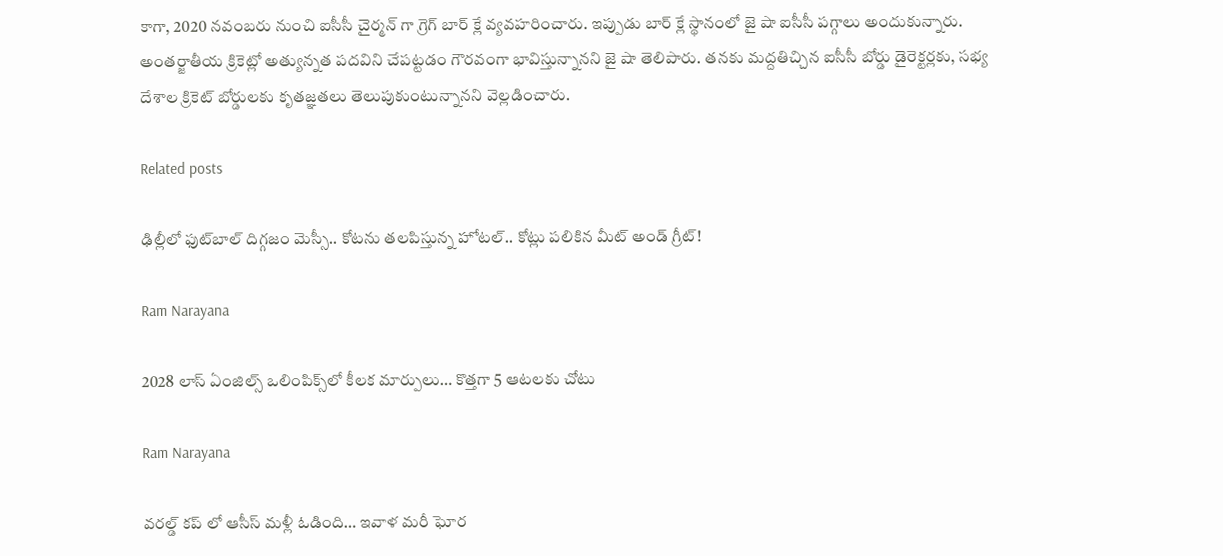కాగా, 2020 నవంబరు నుంచి ఐసీసీ చైర్మన్ గా గ్రెగ్ బార్ క్లే వ్యవహరించారు. ఇప్పుడు బార్ క్లే స్థానంలో జై షా ఐసీసీ పగ్గాలు అందుకున్నారు. అంతర్జాతీయ క్రికెట్లో అత్యున్నత పదవిని చేపట్టడం గౌరవంగా భావిస్తున్నానని జై షా తెలిపారు. తనకు మద్దతిచ్చిన ఐసీసీ బోర్డు డైరెక్టర్లకు, సభ్య దేశాల క్రికెట్ బోర్డులకు కృతజ్ఞతలు తెలుపుకుంటున్నానని వెల్లడించారు.

Related posts

ఢిల్లీలో ఫుట్‌బాల్ దిగ్గజం మెస్సీ.. కోటను తలపిస్తున్న హోటల్.. కోట్లు పలికిన మీట్ అండ్‌ గ్రీట్!

Ram Narayana

2028 లాస్ ఏంజిల్స్ ఒలింపిక్స్‌లో కీలక మార్పులు… కొత్తగా 5 ఆటలకు చోటు

Ram Narayana

వరల్డ్ కప్ లో ఆసీస్ మళ్లీ ఓడింది… ఇవాళ మరీ ఘోర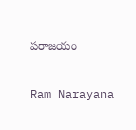పరాజయం

Ram Narayana